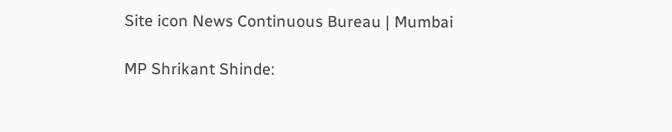Site icon News Continuous Bureau | Mumbai

MP Shrikant Shinde: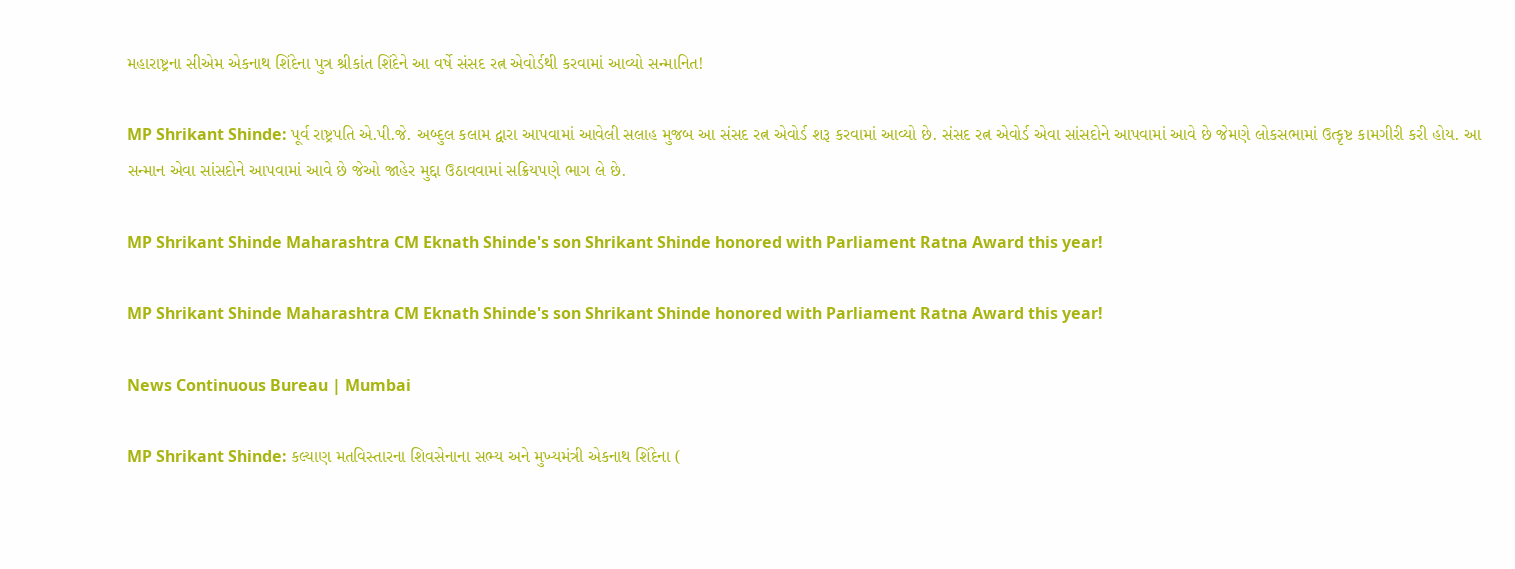મહારાષ્ટ્રના સીએમ એકનાથ શિંદેના પુત્ર શ્રીકાંત શિંદેને આ વર્ષે સંસદ રત્ન એવોર્ડથી કરવામાં આવ્યો સન્માનિત!

MP Shrikant Shinde: પૂર્વ રાષ્ટ્રપતિ એ.પી.જે. અબ્દુલ કલામ દ્વારા આપવામાં આવેલી સલાહ મુજબ આ સંસદ રત્ન એવોર્ડ શરૂ કરવામાં આવ્યો છે. સંસદ રત્ન એવોર્ડ એવા સાંસદોને આપવામાં આવે છે જેમણે લોકસભામાં ઉત્કૃષ્ટ કામગીરી કરી હોય. આ સન્માન એવા સાંસદોને આપવામાં આવે છે જેઓ જાહેર મુદ્દા ઉઠાવવામાં સક્રિયપણે ભાગ લે છે.

MP Shrikant Shinde Maharashtra CM Eknath Shinde's son Shrikant Shinde honored with Parliament Ratna Award this year!

MP Shrikant Shinde Maharashtra CM Eknath Shinde's son Shrikant Shinde honored with Parliament Ratna Award this year!

News Continuous Bureau | Mumbai

MP Shrikant Shinde: કલ્યાણ મતવિસ્તારના શિવસેનાના સભ્ય અને મુખ્યમંત્રી એકનાથ શિંદેના (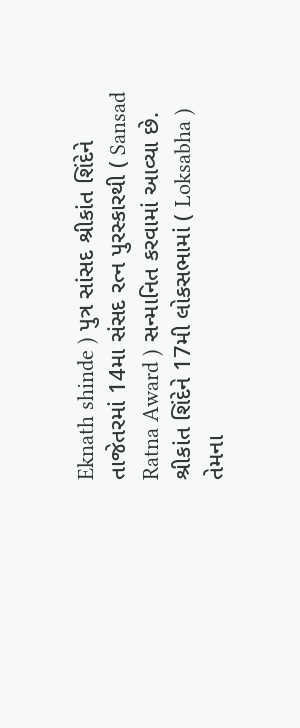Eknath shinde ) પુત્ર સાંસદ શ્રીકાંત શિંદેને તાજેતરમાં 14મા સંસદ રત્ન પુરસ્કારથી ( Sansad Ratna Award ) સન્માનિત કરવામાં આવ્યા છે. શ્રીકાંત શિંદેને 17મી લોકસભામાં ( Loksabha ) તેમના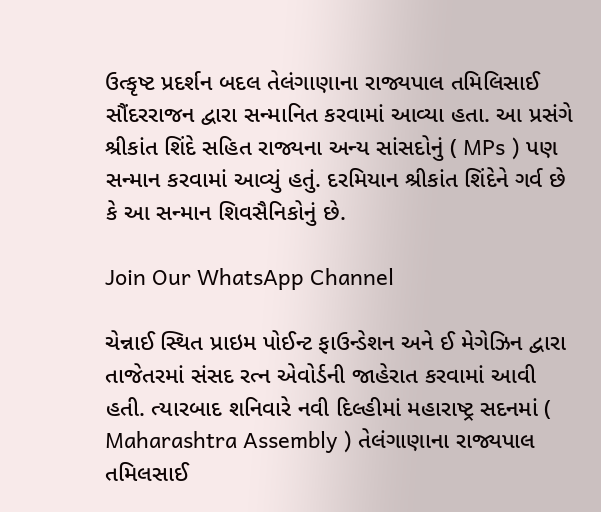ઉત્કૃષ્ટ પ્રદર્શન બદલ તેલંગાણાના રાજ્યપાલ તમિલિસાઈ સૌંદરરાજન દ્વારા સન્માનિત કરવામાં આવ્યા હતા. આ પ્રસંગે શ્રીકાંત શિંદે સહિત રાજ્યના અન્ય સાંસદોનું ( MPs ) પણ સન્માન કરવામાં આવ્યું હતું. દરમિયાન શ્રીકાંત શિંદેને ગર્વ છે કે આ સન્માન શિવસૈનિકોનું છે.

Join Our WhatsApp Channel

ચેન્નાઈ સ્થિત પ્રાઇમ પોઈન્ટ ફાઉન્ડેશન અને ઈ મેગેઝિન દ્વારા તાજેતરમાં સંસદ રત્ન એવોર્ડની જાહેરાત કરવામાં આવી હતી. ત્યારબાદ શનિવારે નવી દિલ્હીમાં મહારાષ્ટ્ર સદનમાં (  Maharashtra Assembly ) તેલંગાણાના રાજ્યપાલ તમિલસાઈ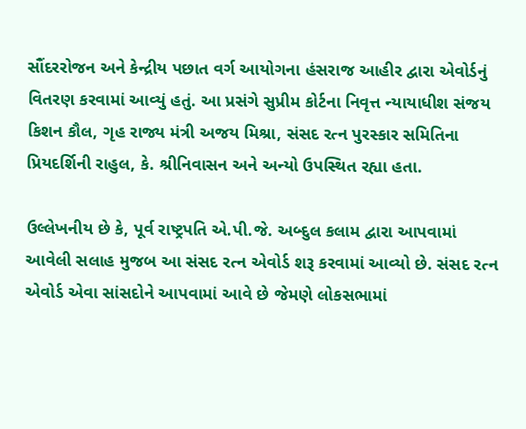સૌંદરરોજન અને કેન્દ્રીય પછાત વર્ગ આયોગના હંસરાજ આહીર દ્વારા એવોર્ડનું વિતરણ કરવામાં આવ્યું હતું. આ પ્રસંગે સુપ્રીમ કોર્ટના નિવૃત્ત ન્યાયાધીશ સંજય કિશન કૌલ, ગૃહ રાજ્ય મંત્રી અજય મિશ્રા, સંસદ રત્ન પુરસ્કાર સમિતિના પ્રિયદર્શિની રાહુલ, કે. શ્રીનિવાસન અને અન્યો ઉપસ્થિત રહ્યા હતા.

ઉલ્લેખનીય છે કે, પૂર્વ રાષ્ટ્રપતિ એ.પી.જે. અબ્દુલ કલામ દ્વારા આપવામાં આવેલી સલાહ મુજબ આ સંસદ રત્ન એવોર્ડ શરૂ કરવામાં આવ્યો છે. સંસદ રત્ન એવોર્ડ એવા સાંસદોને આપવામાં આવે છે જેમણે લોકસભામાં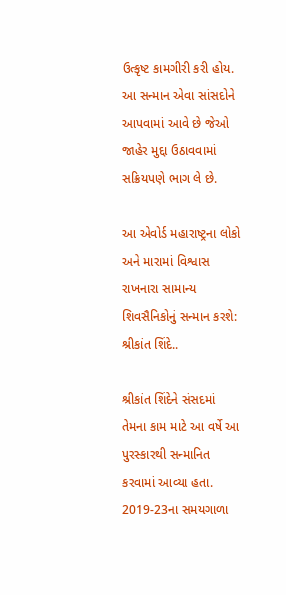ઉત્કૃષ્ટ કામગીરી કરી હોય. આ સન્માન એવા સાંસદોને આપવામાં આવે છે જેઓ જાહેર મુદ્દા ઉઠાવવામાં સક્રિયપણે ભાગ લે છે.

આ એવોર્ડ મહારાષ્ટ્રના લોકો અને મારામાં વિશ્વાસ રાખનારા સામાન્ય શિવસૈનિકોનું સન્માન કરશે: શ્રીકાંત શિંદે..

શ્રીકાંત શિંદેને સંસદમાં તેમના કામ માટે આ વર્ષે આ પુરસ્કારથી સન્માનિત કરવામાં આવ્યા હતા. 2019-23ના સમયગાળા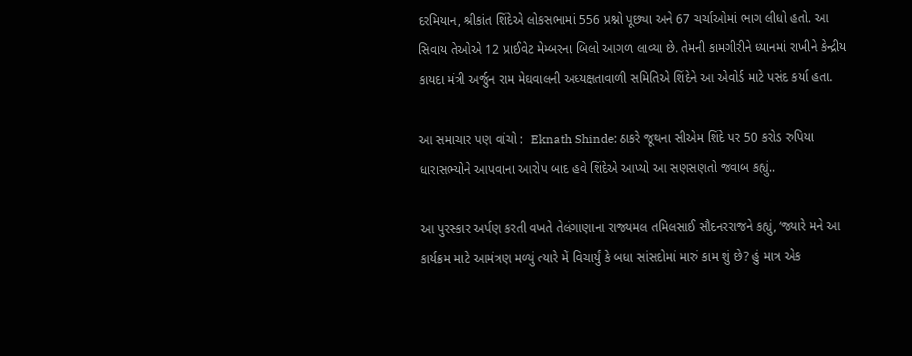દરમિયાન, શ્રીકાંત શિંદેએ લોકસભામાં 556 પ્રશ્નો પૂછ્યા અને 67 ચર્ચાઓમાં ભાગ લીધો હતો. આ સિવાય તેઓએ 12 પ્રાઈવેટ મેમ્બરના બિલો આગળ લાવ્યા છે. તેમની કામગીરીને ધ્યાનમાં રાખીને કેન્દ્રીય કાયદા મંત્રી અર્જુન રામ મેઘવાલની અધ્યક્ષતાવાળી સમિતિએ શિંદેને આ એવોર્ડ માટે પસંદ કર્યા હતા.

આ સમાચાર પણ વાંચો :  Eknath Shinde: ઠાકરે જૂથના સીએમ શિંદે પર 50 કરોડ રુપિયા ધારાસભ્યોને આપવાના આરોપ બાદ હવે શિંદેએ આપ્યો આ સણસણતો જવાબ કહ્યું..

આ પુરસ્કાર અર્પણ કરતી વખતે તેલંગાણાના રાજ્યમલ તમિલસાઈ સૌદનરરાજને કહ્યું, ‘જ્યારે મને આ કાર્યક્રમ માટે આમંત્રણ મળ્યું ત્યારે મેં વિચાર્યું કે બધા સાંસદોમાં મારું કામ શું છે? હું માત્ર એક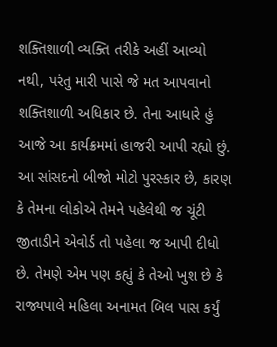શક્તિશાળી વ્યક્તિ તરીકે અહીં આવ્યો નથી, પરંતુ મારી પાસે જે મત આપવાનો શક્તિશાળી અધિકાર છે. તેના આધારે હું આજે આ કાર્યક્રમમાં હાજરી આપી રહ્યો છું. આ સાંસદનો બીજો મોટો પુરસ્કાર છે, કારણ કે તેમના લોકોએ તેમને પહેલેથી જ ચૂંટી જીતાડીને એવોર્ડ તો પહેલા જ આપી દીધો છે. તેમણે એમ પણ કહ્યું કે તેઓ ખુશ છે કે રાજ્યપાલે મહિલા અનામત બિલ પાસ કર્યું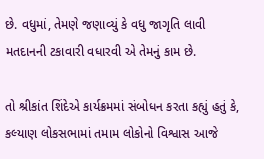છે. વધુમાં, તેમણે જણાવ્યું કે વધુ જાગૃતિ લાવી મતદાનની ટકાવારી વધારવી એ તેમનું કામ છે.

તો શ્રીકાંત શિંદેએ કાર્યક્રમમાં સંબોધન કરતા કહ્યું હતું કે, કલ્યાણ લોકસભામાં તમામ લોકોનો વિશ્વાસ આજે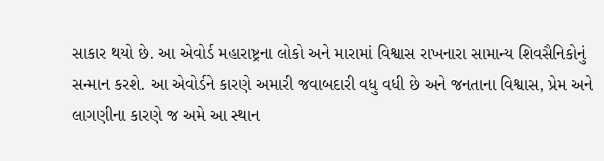સાકાર થયો છે. આ એવોર્ડ મહારાષ્ટ્રના લોકો અને મારામાં વિશ્વાસ રાખનારા સામાન્ય શિવસૈનિકોનું સન્માન કરશે. આ એવોર્ડને કારણે અમારી જવાબદારી વધુ વધી છે અને જનતાના વિશ્વાસ, પ્રેમ અને લાગણીના કારણે જ અમે આ સ્થાન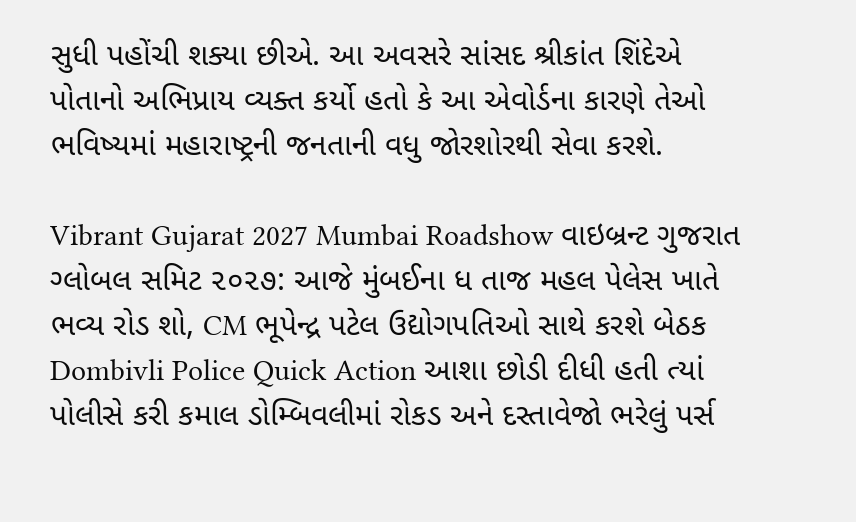સુધી પહોંચી શક્યા છીએ. આ અવસરે સાંસદ શ્રીકાંત શિંદેએ પોતાનો અભિપ્રાય વ્યક્ત કર્યો હતો કે આ એવોર્ડના કારણે તેઓ ભવિષ્યમાં મહારાષ્ટ્રની જનતાની વધુ જોરશોરથી સેવા કરશે.

Vibrant Gujarat 2027 Mumbai Roadshow વાઇબ્રન્ટ ગુજરાત ગ્લોબલ સમિટ ૨૦૨૭: આજે મુંબઈના ધ તાજ મહલ પેલેસ ખાતે ભવ્ય રોડ શો, CM ભૂપેન્દ્ર પટેલ ઉદ્યોગપતિઓ સાથે કરશે બેઠક
Dombivli Police Quick Action આશા છોડી દીધી હતી ત્યાં પોલીસે કરી કમાલ ડોમ્બિવલીમાં રોકડ અને દસ્તાવેજો ભરેલું પર્સ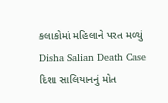કલાકોમાં મહિલાને પરત મળ્યું
Disha Salian Death Case દિશા સાલિયાનનું મોત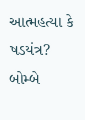આત્મહત્યા કે ષડયંત્ર? બોમ્બે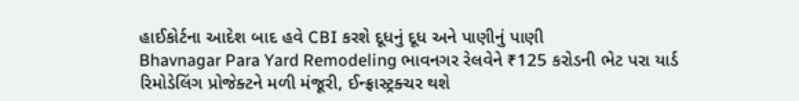હાઈકોર્ટના આદેશ બાદ હવે CBI કરશે દૂધનું દૂધ અને પાણીનું પાણી
Bhavnagar Para Yard Remodeling ભાવનગર રેલવેને ₹125 કરોડની ભેટ પરા યાર્ડ રિમોડેલિંગ પ્રોજેક્ટને મળી મંજૂરી, ઈન્ફ્રાસ્ટ્રક્ચર થશે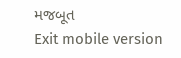મજબૂત
Exit mobile version